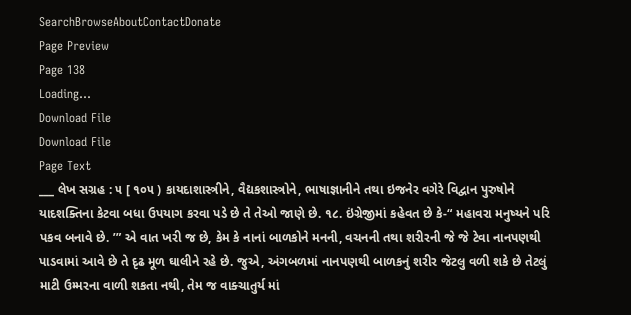SearchBrowseAboutContactDonate
Page Preview
Page 138
Loading...
Download File
Download File
Page Text
___ લેખ સગ્રહ : ૫ [ ૧૦૫ ) કાયદાશાસ્ત્રીને, વૈદ્યકશાસ્ત્રોને, ભાષાજ્ઞાનીને તથા ઇજનેર વગેરે વિદ્વાન પુરુષોને યાદશક્તિના કેટવા બધા ઉપયાગ કરવા પડે છે તે તેઓ જાણે છે. ૧૮. ઇંગ્રેજીમાં કહેવત છે કે-“ મહાવરા મનુષ્યને પરિ પકવ બનાવે છે. ’” એ વાત ખરી જ છે, કેમ કે નાનાં બાળકોને મનની, વચનની તથા શરીરની જે જે ટેવા નાનપણથી પાડવામાં આવે છે તે દૃઢ મૂળ ઘાલીને રહે છે. જુએ, અંગબળમાં નાનપણથી બાળકનું શરીર જેટલુ વળી શકે છે તેટલું માટી ઉમ્મરના વાળી શકતા નથી, તેમ જ વાક્ચાતુર્ય માં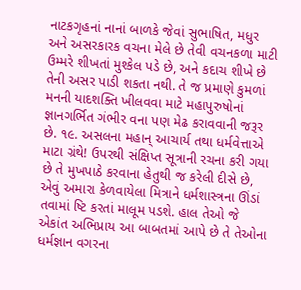નાટકગૃહનાં નાનાં બાળકે જેવાં સુભાષિત, મધુર અને અસરકારક વચના મેલે છે તેવી વચનકળા માટી ઉમ્મરે શીખતાં મુશ્કેલ પડે છે, અને કદાચ શીખે છે તેની અસર પાડી શકતા નથી. તે જ પ્રમાણે કુમળાં મનની યાદશક્તિ ખીલવવા માટે મહાપુરુષોનાં જ્ઞાનગર્ભિત ગંભીર વના પણ મેઢ કરાવવાની જરૂર છે. ૧૯. અસલના મહાન્ આચાર્ય તથા ધર્મવેત્તાએ માટા ગ્રંથે! ઉપરથી સંક્ષિપ્ત સૂત્રાની રચના કરી ગયા છે તે મુખપાઠે કરવાના હેતુથી જ કરેલી દીસે છે, એવું અમારા કેળવાયેલા મિત્રાને ધર્મશાસ્ત્રના ઊંડાં તવામાં ષ્ટિ કરતાં માલૂમ પડશે. હાલ તેઓ જે એકાંત અભિપ્રાય આ બાબતમાં આપે છે તે તેઓના ધર્મજ્ઞાન વગરના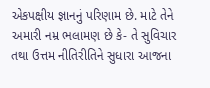એકપક્ષીય જ્ઞાનનું પરિણામ છે. માટે તેને અમારી નમ્ર ભલામણ છે કે- તે સુવિચાર તથા ઉત્તમ નીતિરીતિને સુધારા આજના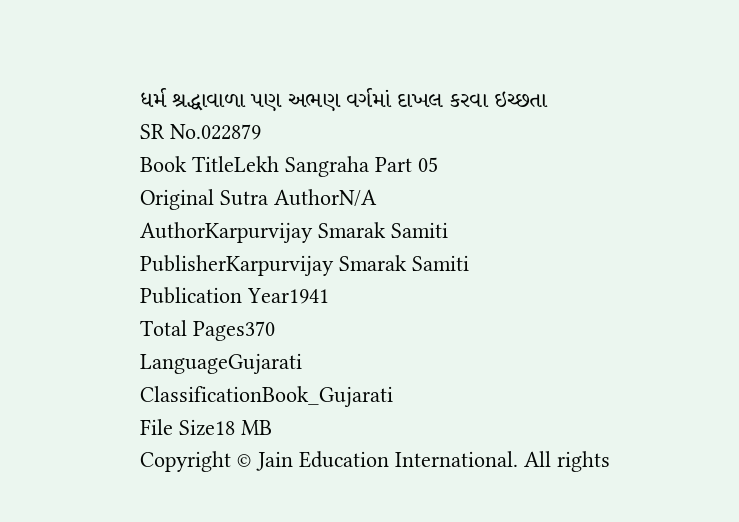ધર્મ શ્રદ્ધાવાળા પણ અભણ વર્ગમાં દાખલ કરવા ઇચ્છતા
SR No.022879
Book TitleLekh Sangraha Part 05
Original Sutra AuthorN/A
AuthorKarpurvijay Smarak Samiti
PublisherKarpurvijay Smarak Samiti
Publication Year1941
Total Pages370
LanguageGujarati
ClassificationBook_Gujarati
File Size18 MB
Copyright © Jain Education International. All rights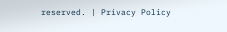reserved. | Privacy Policy